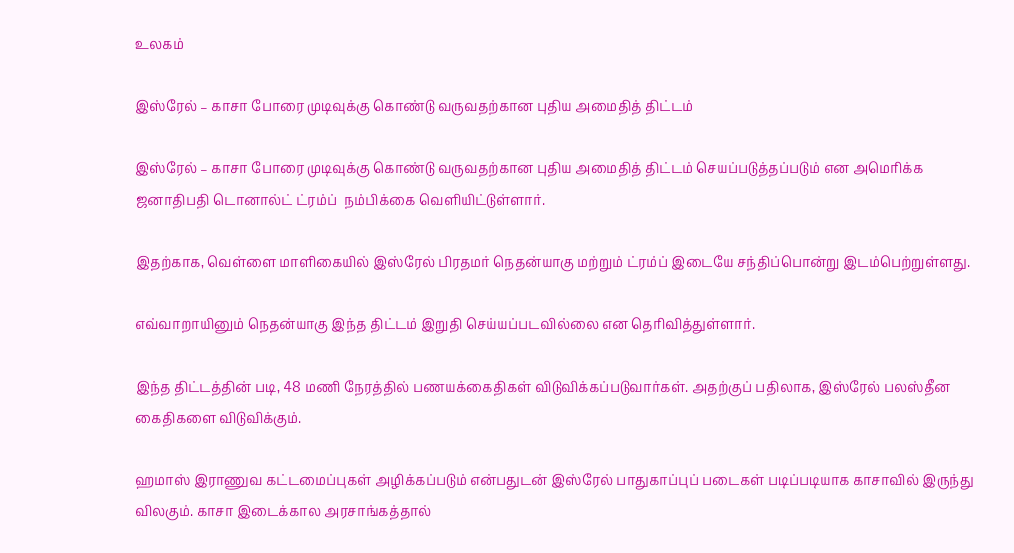உலகம்

இஸ்ரேல் – காசா போரை முடிவுக்கு கொண்டு வருவதற்கான புதிய அமைதித் திட்டம்

இஸ்ரேல் – காசா போரை முடிவுக்கு கொண்டு வருவதற்கான புதிய அமைதித் திட்டம் செயப்படுத்தப்படும் என அமெரிக்க ஜனாதிபதி டொனால்ட் ட்ரம்ப்  நம்பிக்கை வெளியிட்டுள்ளார்.

இதற்காக, வெள்ளை மாளிகையில் இஸ்ரேல் பிரதமர் நெதன்யாகு மற்றும் ட்ரம்ப் இடையே சந்திப்பொன்று இடம்பெற்றுள்ளது.

எவ்வாறாயினும் நெதன்யாகு இந்த திட்டம் இறுதி செய்யப்படவில்லை என தெரிவித்துள்ளார்.

இந்த திட்டத்தின் படி, 48 மணி நேரத்தில் பணயக்கைதிகள் விடுவிக்கப்படுவார்கள். அதற்குப் பதிலாக, இஸ்ரேல் பலஸ்தீன கைதிகளை விடுவிக்கும்.

ஹமாஸ் இராணுவ கட்டமைப்புகள் அழிக்கப்படும் என்பதுடன் இஸ்ரேல் பாதுகாப்புப் படைகள் படிப்படியாக காசாவில் இருந்து விலகும். காசா இடைக்கால அரசாங்கத்தால்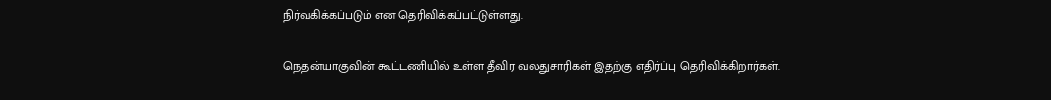நிர்வகிக்கப்படும் என தெரிவிக்கப்பட்டுள்ளது.

நெதன்யாகுவின் கூட்டணியில் உள்ள தீவிர வலதுசாரிகள் இதற்கு எதிர்ப்பு தெரிவிக்கிறார்கள்.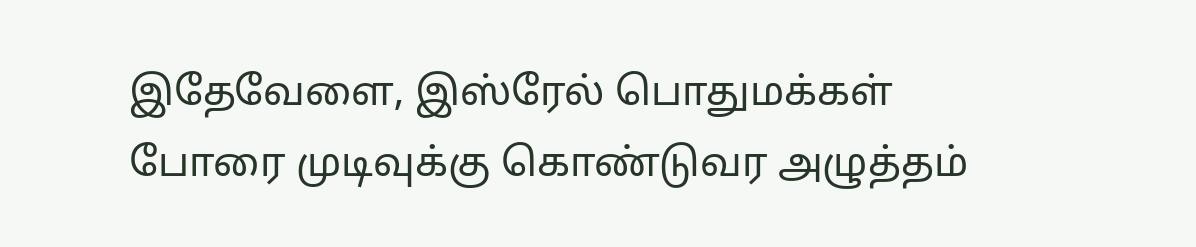இதேவேளை, இஸ்ரேல் பொதுமக்கள் போரை முடிவுக்கு கொண்டுவர அழுத்தம்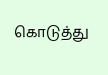கொடுத்து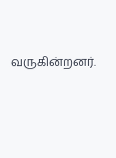வருகின்றனர்.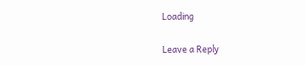Loading

Leave a Reply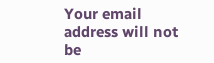Your email address will not be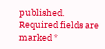published. Required fields are marked *